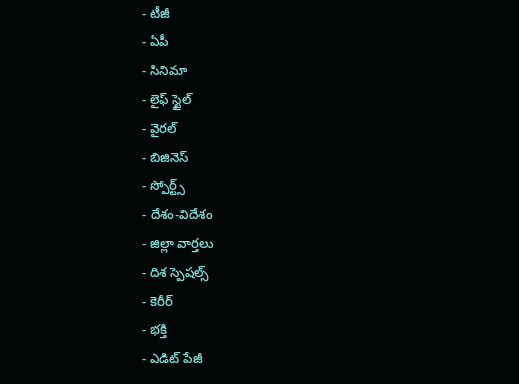- టీజీ
- ఏపీ
- సినిమా
- లైఫ్ స్టైల్
- వైరల్
- బిజినెస్
- స్పోర్ట్స్
- దేశం-విదేశం
- జిల్లా వార్తలు
- దిశ స్పెషల్స్
- కెరీర్
- భక్తి
- ఎడిట్ పేజీ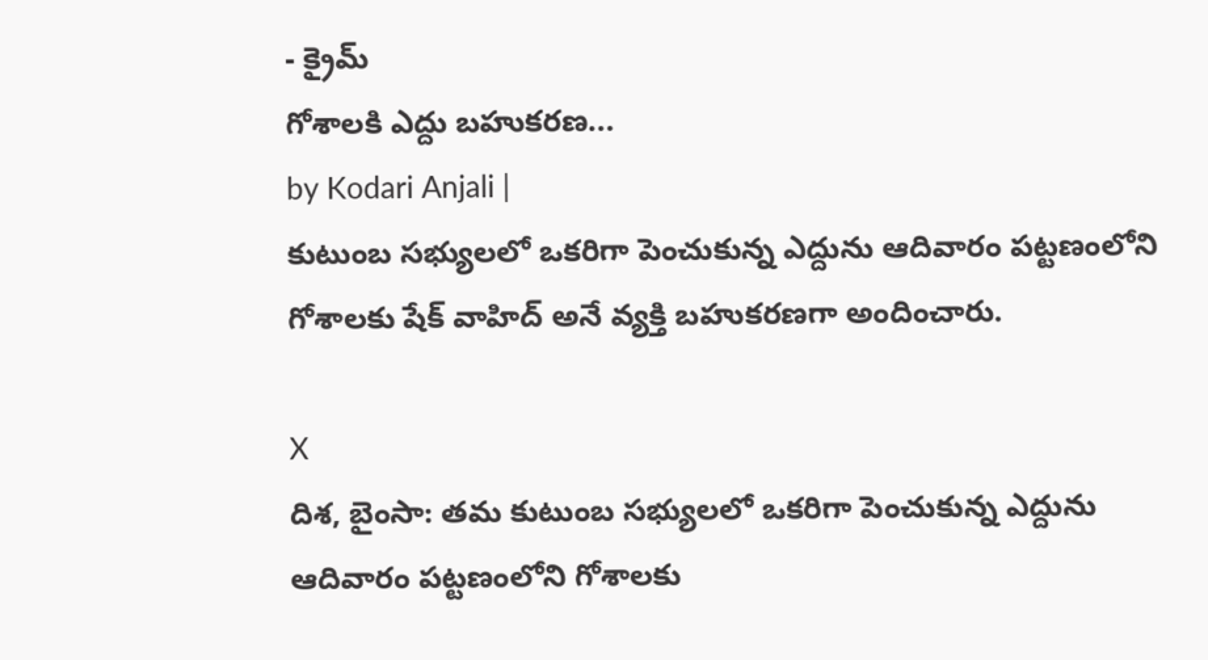- క్రైమ్
గోశాలకి ఎద్దు బహుకరణ...
by Kodari Anjali |
కుటుంబ సభ్యులలో ఒకరిగా పెంచుకున్న ఎద్దును ఆదివారం పట్టణంలోని గోశాలకు షేక్ వాహిద్ అనే వ్యక్తి బహుకరణగా అందించారు.

X
దిశ, బైంసా: తమ కుటుంబ సభ్యులలో ఒకరిగా పెంచుకున్న ఎద్దును ఆదివారం పట్టణంలోని గోశాలకు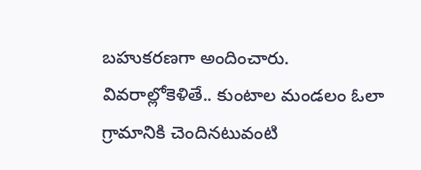బహుకరణగా అందించారు. వివరాల్లోకెళితే.. కుంటాల మండలం ఓలా గ్రామానికి చెందినటువంటి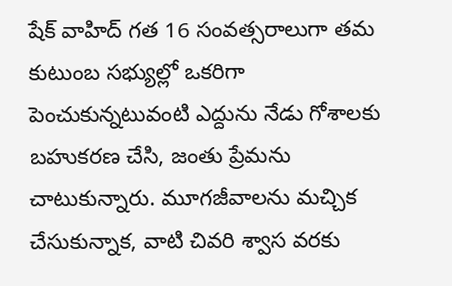షేక్ వాహిద్ గత 16 సంవత్సరాలుగా తమ కుటుంబ సభ్యుల్లో ఒకరిగా పెంచుకున్నటువంటి ఎద్దును నేడు గోశాలకు బహుకరణ చేసి, జంతు ప్రేమను చాటుకున్నారు. మూగజీవాలను మచ్చిక చేసుకున్నాక, వాటి చివరి శ్వాస వరకు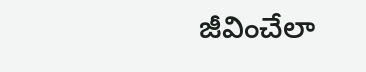జీవించేలా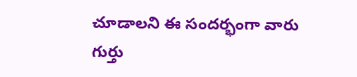చూడాలని ఈ సందర్భంగా వారు గుర్తు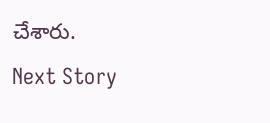చేశారు.
Next Story